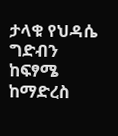ታላቁ የህዳሴ ግድብን ከፍፃሜ ከማድረስ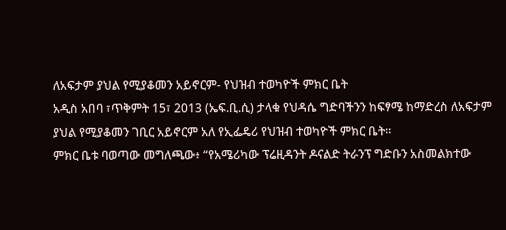ለአፍታም ያህል የሚያቆመን አይኖርም- የህዝብ ተወካዮች ምክር ቤት
አዲስ አበባ ፣ጥቅምት 15፣ 2013 (ኤፍ.ቢ.ሲ) ታላቁ የህዳሴ ግድባችንን ከፍፃሜ ከማድረስ ለአፍታም ያህል የሚያቆመን ገቢር አይኖርም አለ የኢፌዴሪ የህዝብ ተወካዮች ምክር ቤት።
ምክር ቤቱ ባወጣው መግለጫው፥ “የአሜሪካው ፕሬዚዳንት ዶናልድ ትራንፕ ግድቡን አስመልክተው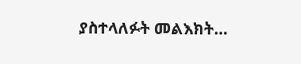ያስተላለፉት መልእክት…